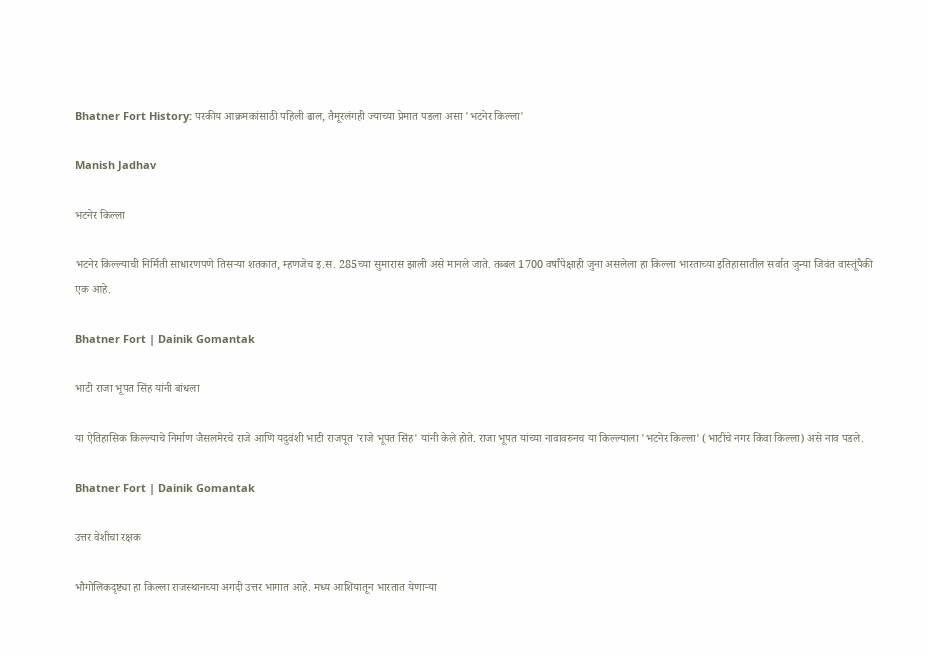Bhatner Fort History: परकीय आक्रमकांसाठी पहिली ढाल, तैमूरलंगही ज्याच्या प्रेमात पडला असा 'भटनेर किल्ला'

Manish Jadhav

भटनेर किल्ला

भटनेर किल्ल्याची निर्मिती साधारणपणे तिसऱ्या शतकात, म्हणजेच इ.स. 285च्या सुमारास झाली असे मानले जाते. तब्बल 1700 वर्षांपेक्षाही जुना असलेला हा किल्ला भारताच्या इतिहासातील सर्वात जुन्या जिवंत वास्तूंपैकी एक आहे.

Bhatner Fort | Dainik Gomantak

भाटी राजा भूपत सिंह यांनी बांधला

या ऐतिहासिक किल्ल्याचे निर्माण जैसलमेरचे राजे आणि यदुवंशी भाटी राजपूत 'राजे भूपत सिंह' यांनी केले होते. राजा भूपत यांच्या नावावरुनच या किल्ल्याला 'भटनेर किल्ला' (भाटींचे नगर किंवा किल्ला) असे नाव पडले.

Bhatner Fort | Dainik Gomantak

उत्तर वेशीचा रक्षक

भौगोलिकदृष्ट्या हा किल्ला राजस्थानच्या अगदी उत्तर भागात आहे. मध्य आशियातून भारतात येणाऱ्या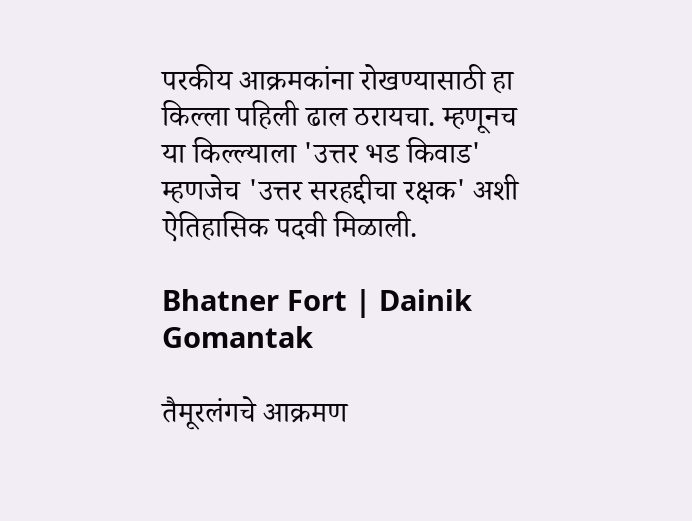परकीय आक्रमकांना रोखण्यासाठी हा किल्ला पहिली ढाल ठरायचा. म्हणूनच या किल्ल्याला 'उत्तर भड किवाड' म्हणजेच 'उत्तर सरहद्दीचा रक्षक' अशी ऐतिहासिक पदवी मिळाली.

Bhatner Fort | Dainik Gomantak

तैमूरलंगचे आक्रमण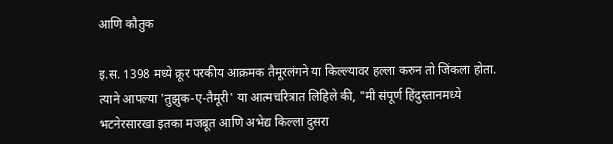आणि कौतुक

इ.स. 1398 मध्ये क्रूर परकीय आक्रमक तैमूरलंगने या किल्ल्यावर हल्ला करुन तो जिंकला होता. त्याने आपल्या 'तुझुक-ए-तैमूरी' या आत्मचरित्रात लिहिले की, "मी संपूर्ण हिंदुस्तानमध्ये भटनेरसारखा इतका मजबूत आणि अभेद्य किल्ला दुसरा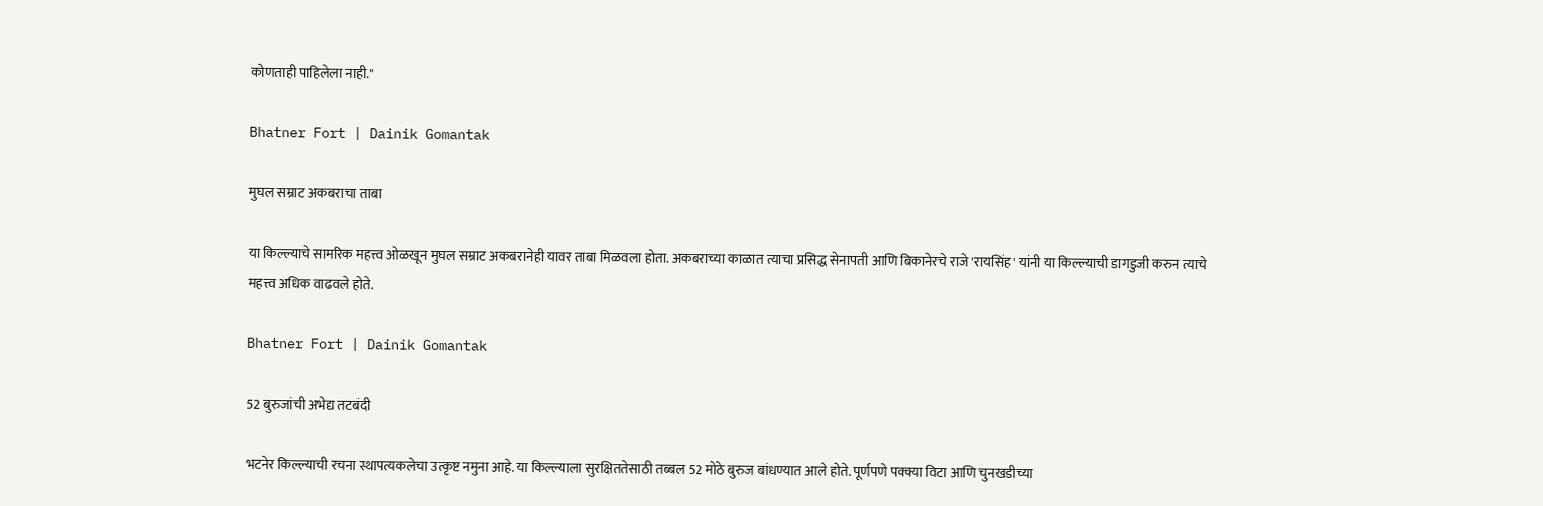कोणताही पाहिलेला नाही."

Bhatner Fort | Dainik Gomantak

मुघल सम्राट अकबराचा ताबा

या किल्ल्याचे सामरिक महत्त्व ओळखून मुघल सम्राट अकबरानेही यावर ताबा मिळवला होता. अकबराच्या काळात त्याचा प्रसिद्ध सेनापती आणि बिकानेरचे राजे 'रायसिंह' यांनी या किल्ल्याची डागडुजी करुन त्याचे महत्त्व अधिक वाढवले होते.

Bhatner Fort | Dainik Gomantak

52 बुरुजांची अभेद्य तटबंदी

भटनेर किल्ल्याची रचना स्थापत्यकलेचा उत्कृष्ट नमुना आहे. या किल्ल्याला सुरक्षिततेसाठी तब्बल 52 मोठे बुरुज बांधण्यात आले होते. पूर्णपणे पक्क्या विटा आणि चुनखडीच्या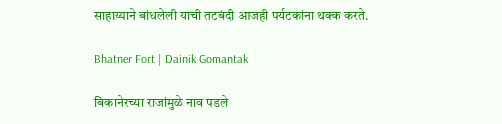साहाय्याने बांधलेली याची तटबंदी आजही पर्यटकांना थक्क करते.

Bhatner Fort | Dainik Gomantak

बिकानेरच्या राजांमुळे नाव पडले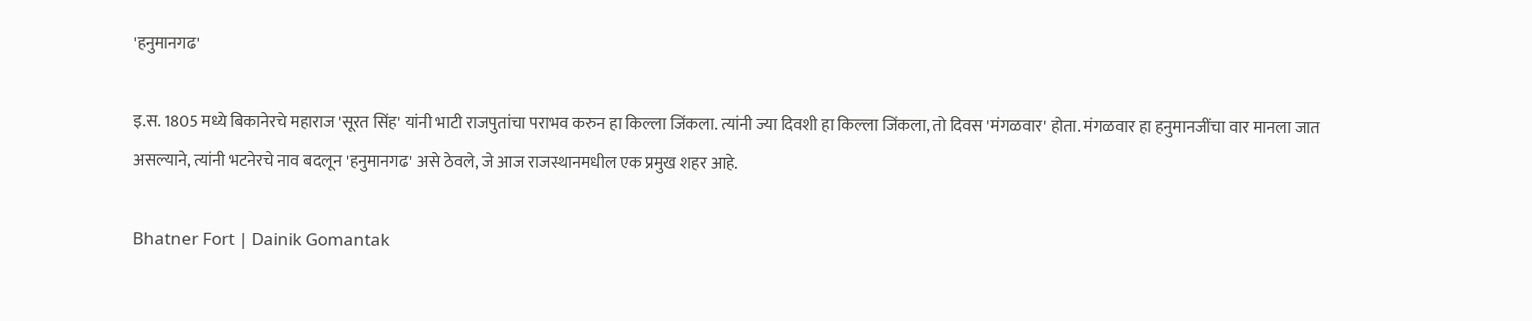'हनुमानगढ'

इ.स. 1805 मध्ये बिकानेरचे महाराज 'सूरत सिंह' यांनी भाटी राजपुतांचा पराभव करुन हा किल्ला जिंकला. त्यांनी ज्या दिवशी हा किल्ला जिंकला, तो दिवस 'मंगळवार' होता. मंगळवार हा हनुमानजींचा वार मानला जात असल्याने, त्यांनी भटनेरचे नाव बदलून 'हनुमानगढ' असे ठेवले, जे आज राजस्थानमधील एक प्रमुख शहर आहे.

Bhatner Fort | Dainik Gomantak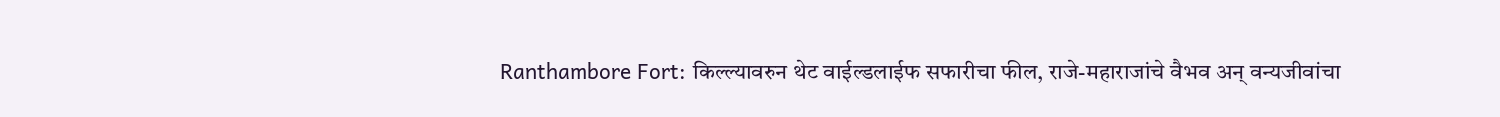Ranthambore Fort: किल्ल्यावरुन थेट वाईल्डलाईफ सफारीचा फील, राजे-महाराजांचे वैभव अन् वन्यजीवांचा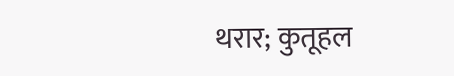थरार; कुतूहल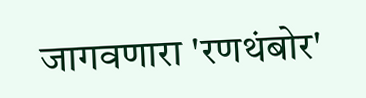जागवणारा 'रणथंबोर'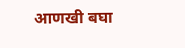आणखी बघा